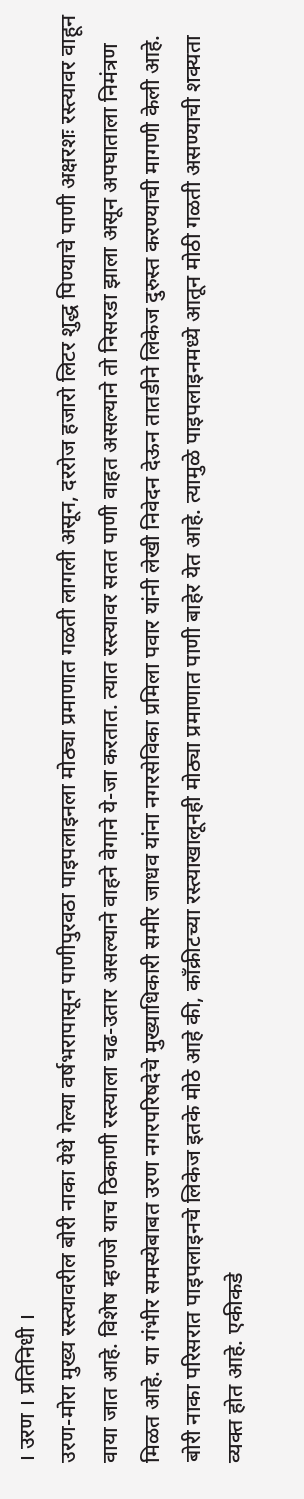। उरण । प्रतिनिधी ।
उरण-मोरा मुख्य रस्त्यावरील बोरी नाका येथे गेल्या वर्षभरापासून पाणीपुरवठा पाइपलाइनला मोठ्या प्रमाणात गळती लागली असून, दररोज हजारो लिटर शुद्ध पिण्याचे पाणी अक्षरशः रस्त्यावर वाहून वाया जात आहे. विशेष म्हणजे याच ठिकाणी रस्त्याला चढ-उतार असल्याने वाहने वेगाने ये-जा करतात. त्यात रस्त्यावर सतत पाणी वाहत असल्याने तो निसरडा झाला असून अपघाताला निमंत्रण मिळत आहे. या गंभीर समस्येबाबत उरण नगरपरिषदेचे मुख्याधिकारी समीर जाधव यांना नगरसेविका प्रमिला पवार यांनी लेखी निवेदन देऊन तातडीने लिकेज दुरुस्त करण्याची मागणी केली आहे.
बोरी नाका परिसरात पाइपलाइनचे लिकेज इतके मोठे आहे की, काँक्रीटच्या रस्त्याखालूनही मोठ्या प्रमाणात पाणी बाहेर येत आहे. त्यामुळे पाइपलाइनमध्ये आतून मोठी गळती असण्याची शक्यता व्यक्त होत आहे. एकीकडे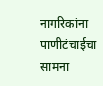नागरिकांना पाणीटंचाईचा सामना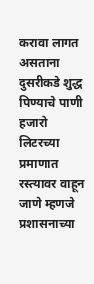करावा लागत असताना दुसरीकडे शुद्ध पिण्याचे पाणी हजारो लिटरच्या प्रमाणात रस्त्यावर वाहून जाणे म्हणजे प्रशासनाच्या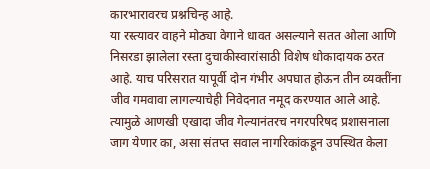कारभारावरच प्रश्नचिन्ह आहे.
या रस्त्यावर वाहने मोठ्या वेगाने धावत असल्याने सतत ओला आणि निसरडा झालेला रस्ता दुचाकीस्वारांसाठी विशेष धोकादायक ठरत आहे. याच परिसरात यापूर्वी दोन गंभीर अपघात होऊन तीन व्यक्तींना जीव गमवावा लागल्याचेही निवेदनात नमूद करण्यात आले आहे. त्यामुळे आणखी एखादा जीव गेल्यानंतरच नगरपरिषद प्रशासनाला जाग येणार का, असा संतप्त सवाल नागरिकांकडून उपस्थित केला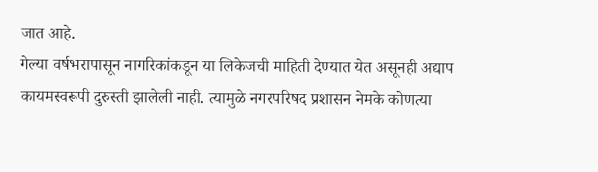जात आहे.
गेल्या वर्षभरापासून नागरिकांकडून या लिकेजची माहिती देण्यात येत असूनही अद्याप कायमस्वरूपी दुरुस्ती झालेली नाही. त्यामुळे नगरपरिषद प्रशासन नेमके कोणत्या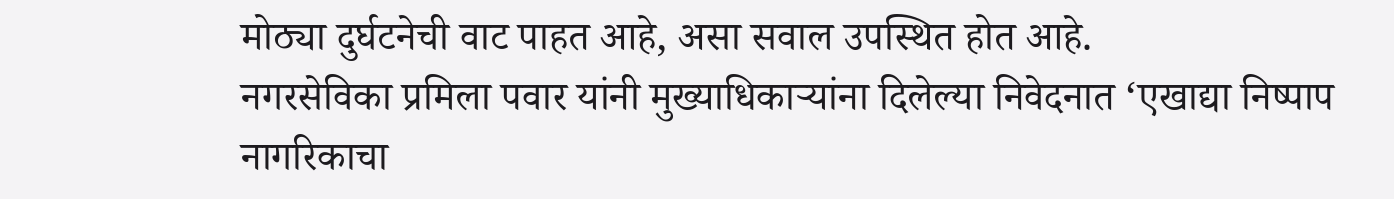मोठ्या दुर्घटनेची वाट पाहत आहे, असा सवाल उपस्थित होत आहे.
नगरसेविका प्रमिला पवार यांनी मुख्याधिकाऱ्यांना दिलेल्या निवेदनात ‘एखाद्या निष्पाप नागरिकाचा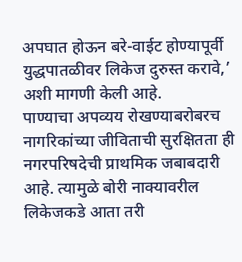अपघात होऊन बरे-वाईट होण्यापूर्वी युद्धपातळीवर लिकेज दुरुस्त करावे,’ अशी मागणी केली आहे.
पाण्याचा अपव्यय रोखण्याबरोबरच नागरिकांच्या जीविताची सुरक्षितता ही नगरपरिषदेची प्राथमिक जबाबदारी आहे. त्यामुळे बोरी नाक्यावरील लिकेजकडे आता तरी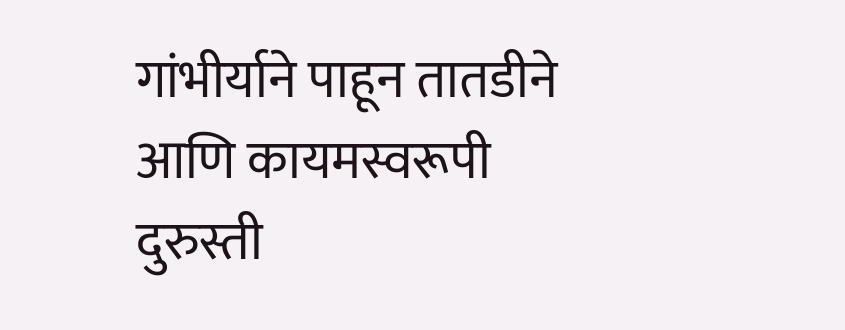गांभीर्याने पाहून तातडीने आणि कायमस्वरूपी दुरुस्ती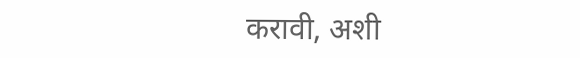करावी, अशी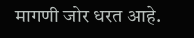मागणी जोर धरत आहे.